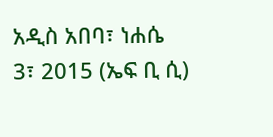አዲስ አበባ፣ ነሐሴ 3፣ 2015 (ኤፍ ቢ ሲ)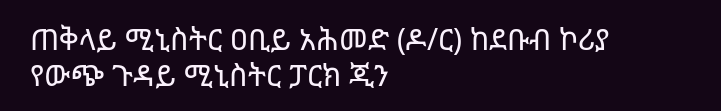ጠቅላይ ሚኒስትር ዐቢይ አሕመድ (ዶ/ር) ከደቡብ ኮሪያ የውጭ ጉዳይ ሚኒስትር ፓርክ ጂን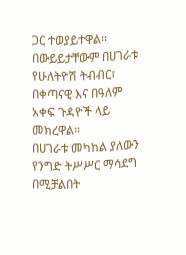ጋር ተወያይተዋል፡፡
በውይይታቸውም በሀገራቱ የሁለትዮሽ ትብብር፣ በቀጣናዊ እና በዓለም አቀፍ ጉዳዮች ላይ መክረዋል፡፡
በሀገራቱ መካከል ያለውን የንግድ ትሥሥር ማሳደግ በሚቻልበት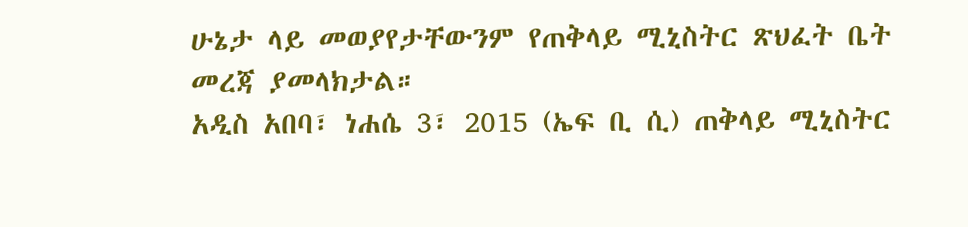ሁኔታ ላይ መወያየታቸውንም የጠቅላይ ሚኒስትር ጽህፈት ቤት መረጃ ያመላክታል።
አዲስ አበባ፣ ነሐሴ 3፣ 2015 (ኤፍ ቢ ሲ) ጠቅላይ ሚኒስትር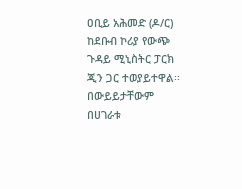ዐቢይ አሕመድ (ዶ/ር) ከደቡብ ኮሪያ የውጭ ጉዳይ ሚኒስትር ፓርክ ጂን ጋር ተወያይተዋል፡፡
በውይይታቸውም በሀገራቱ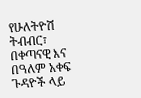የሁለትዮሽ ትብብር፣ በቀጣናዊ እና በዓለም አቀፍ ጉዳዮች ላይ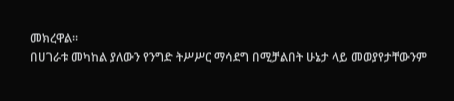መክረዋል፡፡
በሀገራቱ መካከል ያለውን የንግድ ትሥሥር ማሳደግ በሚቻልበት ሁኔታ ላይ መወያየታቸውንም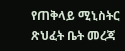የጠቅላይ ሚኒስትር ጽህፈት ቤት መረጃ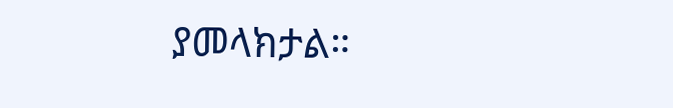ያመላክታል።